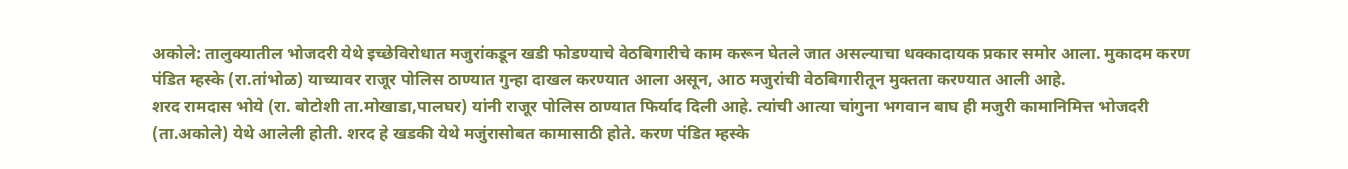अकोले: तालुक्यातील भोजदरी येथे इच्छेविरोधात मजुरांकडून खडी फोडण्याचे वेठबिगारीचे काम करून घेतले जात असल्याचा धक्कादायक प्रकार समोर आला. मुकादम करण पंडित म्हस्के (रा.तांभोळ) याच्यावर राजूर पोलिस ठाण्यात गुन्हा दाखल करण्यात आला असून, आठ मजुरांची वेठबिगारीतून मुक्तता करण्यात आली आहे.
शरद रामदास भोये (रा. बोटोशी ता.मोखाडा,पालघर) यांनी राजूर पोलिस ठाण्यात फिर्याद दिली आहे. त्यांची आत्या चांगुना भगवान बाघ ही मजुरी कामानिमित्त भोजदरी (ता.अकोले) येथे आलेली होती. शरद हे खडकी येथे मजुंरासोबत कामासाठी होते. करण पंडित म्हस्के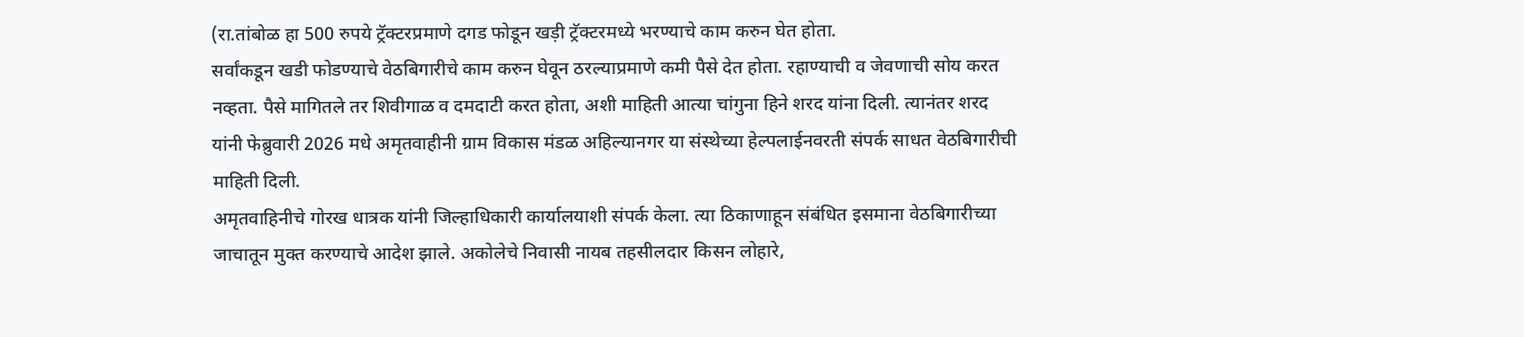(रा.तांबोळ हा 500 रुपये ट्रॅक्टरप्रमाणे दगड फोडून खड़ी ट्रॅक्टरमध्ये भरण्याचे काम करुन घेत होता.
सर्वांकडून खडी फोडण्याचे वेठबिगारीचे काम करुन घेवून ठरल्याप्रमाणे कमी पैसे देत होता. रहाण्याची व जेवणाची सोय करत नव्हता. पैसे मागितले तर शिवीगाळ व दमदाटी करत होता, अशी माहिती आत्या चांगुना हिने शरद यांना दिली. त्यानंतर शरद यांनी फेब्रुवारी 2026 मधे अमृतवाहीनी ग्राम विकास मंडळ अहिल्यानगर या संस्थेच्या हेल्पलाईनवरती संपर्क साधत वेठबिगारीची माहिती दिली.
अमृतवाहिनीचे गोरख धात्रक यांनी जिल्हाधिकारी कार्यालयाशी संपर्क केला. त्या ठिकाणाहून संबंधित इसमाना वेठबिगारीच्या जाचातून मुक्त करण्याचे आदेश झाले. अकोलेचे निवासी नायब तहसीलदार किसन लोहारे,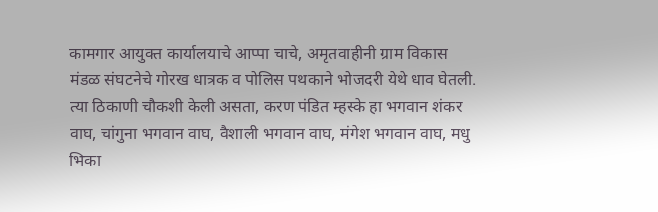कामगार आयुक्त कार्यालयाचे आप्पा चाचे, अमृतवाहीनी ग्राम विकास मंडळ संघटनेचे गोरख धात्रक व पोलिस पथकाने भोजदरी येथे धाव घेतली.
त्या ठिकाणी चौकशी केली असता, करण पंडित म्हस्के हा भगवान शंकर वाघ, चांगुना भगवान वाघ, वैशाली भगवान वाघ, मंगेश भगवान वाघ, मधु भिका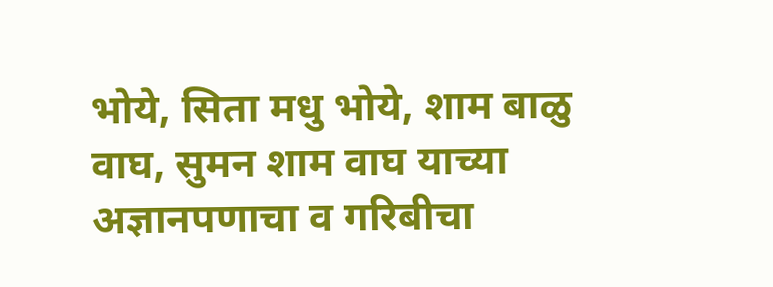भोये, सिता मधु भोये, शाम बाळु वाघ, सुमन शाम वाघ याच्या अज्ञानपणाचा व गरिबीचा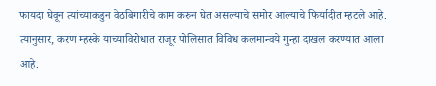फायदा घेवून त्यांच्याकडुन वेठबिगारीचे काम करुन घेत असल्याचे समोर आल्याचे फिर्यादीत म्हटले आहे. त्यानुसार, करण म्हस्के याच्याविरोधात राजूर पोलिसात विविध कलमान्वये गुन्हा दाखल करण्यात आला आहे.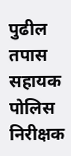पुढील तपास सहायक पोलिस निरीक्षक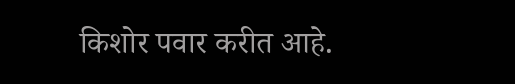किशोर पवार करीत आहे.